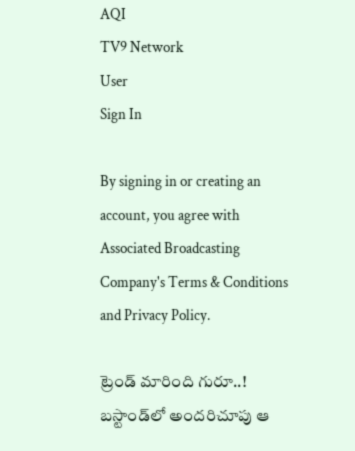AQI
TV9 Network
User
Sign In

By signing in or creating an account, you agree with Associated Broadcasting Company's Terms & Conditions and Privacy Policy.

ట్రెండ్ మారింది గురూ..! బస్టాండ్‌లో అందరిచూపు ఆ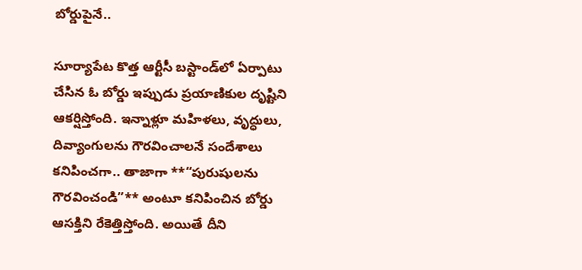బోర్డుపైనే..

సూర్యాపేట కొత్త ఆర్టీసీ బస్టాండ్‌లో ఏర్పాటు చేసిన ఓ బోర్డు ఇప్పుడు ప్రయాణికుల దృష్టిని ఆకర్షిస్తోంది. ఇన్నాళ్లూ మహిళలు, వృద్ధులు, దివ్యాంగులను గౌరవించాలనే సందేశాలు కనిపించగా.. తాజాగా **“పురుషులను గౌరవించండి”** అంటూ కనిపించిన బోర్డు ఆసక్తిని రేకెత్తిస్తోంది. అయితే దీని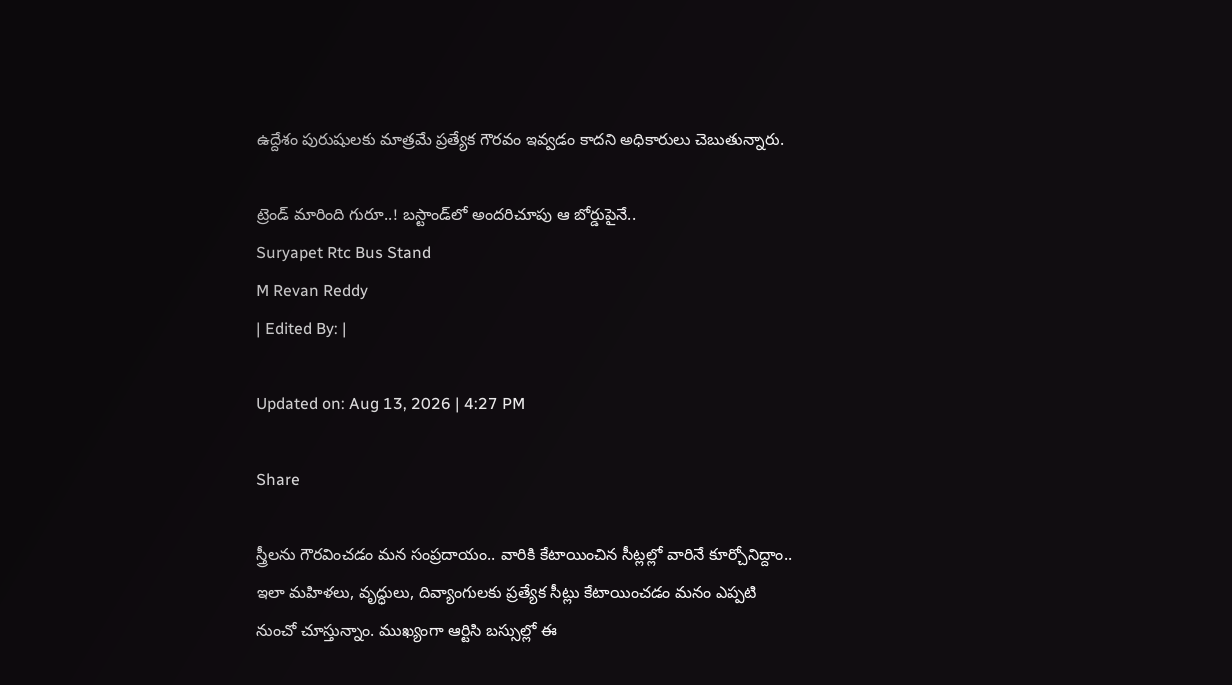ఉద్దేశం పురుషులకు మాత్రమే ప్రత్యేక గౌరవం ఇవ్వడం కాదని అధికారులు చెబుతున్నారు.

ట్రెండ్ మారింది గురూ..! బస్టాండ్‌లో అందరిచూపు ఆ బోర్డుపైనే..
Suryapet Rtc Bus Stand
M Revan Reddy
| Edited By: |

Updated on: Aug 13, 2026 | 4:27 PM

Share

స్త్రీలను గౌరవించడం మన సంప్రదాయం.. వారికి కేటాయించిన సీట్లల్లో వారినే కూర్చోనిద్దాం.. ఇలా మహిళలు, వృద్ధులు, దివ్యాంగులకు ప్రత్యేక సీట్లు కేటాయించడం మనం ఎప్పటి నుంచో చూస్తున్నాం. ముఖ్యంగా ఆర్టిసి బస్సుల్లో ఈ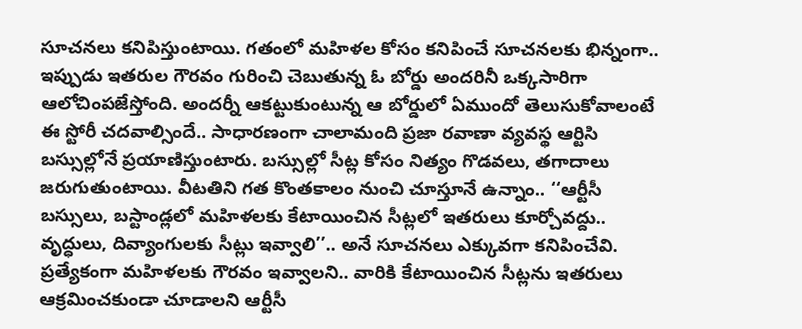సూచనలు కనిపిస్తుంటాయి. గతంలో మహిళల కోసం కనిపించే సూచనలకు భిన్నంగా.. ఇప్పుడు ఇతరుల గౌరవం గురించి చెబుతున్న ఓ బోర్డు అందరినీ ఒక్కసారిగా ఆలోచింపజేస్తోంది. అందర్నీ ఆకట్టుకుంటున్న ఆ బోర్డులో ఏముందో తెలుసుకోవాలంటే ఈ స్టోరీ చదవాల్సిందే.. సాధారణంగా చాలామంది ప్రజా రవాణా వ్యవస్థ ఆర్టిసి బస్సుల్లోనే ప్రయాణిస్తుంటారు. బస్సుల్లో సీట్ల కోసం నిత్యం గొడవలు, తగాదాలు జరుగుతుంటాయి. వీటతిని గత కొంతకాలం నుంచి చూస్తూనే ఉన్నాం.. ‘‘ఆర్టీసీ బస్సులు, బస్టాండ్లలో మహిళలకు కేటాయించిన సీట్లలో ఇతరులు కూర్చోవద్దు.. వృద్ధులు, దివ్యాంగులకు సీట్లు ఇవ్వాలి’’.. అనే సూచనలు ఎక్కువగా కనిపించేవి. ప్రత్యేకంగా మహిళలకు గౌరవం ఇవ్వాలని.. వారికి కేటాయించిన సీట్లను ఇతరులు ఆక్రమించకుండా చూడాలని ఆర్టీసీ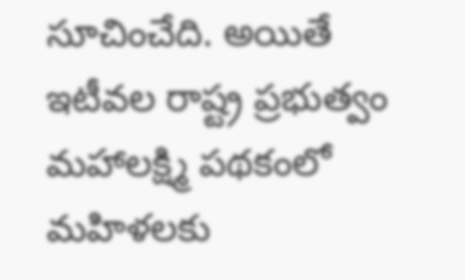సూచించేది. అయితే ఇటీవల రాష్ట్ర ప్రభుత్వం మహాలక్ష్మి పథకంలో మహిళలకు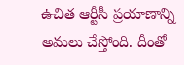ఉచిత ఆర్టీసీ ప్రయాణాన్ని అమలు చేస్తోంది. దీంతో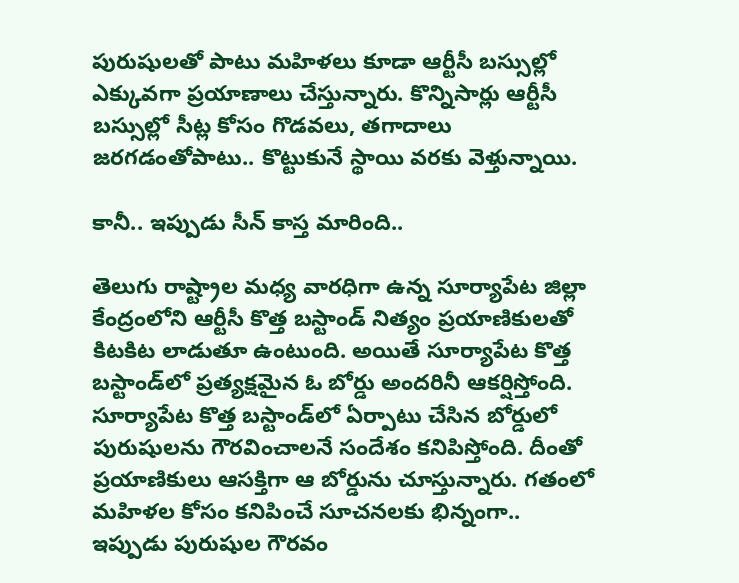పురుషులతో పాటు మహిళలు కూడా ఆర్టీసీ బస్సుల్లో ఎక్కువగా ప్రయాణాలు చేస్తున్నారు. కొన్నిసార్లు ఆర్టీసీ బస్సుల్లో సీట్ల కోసం గొడవలు, తగాదాలు జరగడంతోపాటు.. కొట్టుకునే స్థాయి వరకు వెళ్తున్నాయి.

కానీ.. ఇప్పుడు సీన్ కాస్త మారింది..

తెలుగు రాష్ట్రాల మధ్య వారధిగా ఉన్న సూర్యాపేట జిల్లా కేంద్రంలోని ఆర్టీసీ కొత్త బస్టాండ్ నిత్యం ప్రయాణికులతో కిటకిట లాడుతూ ఉంటుంది. అయితే సూర్యాపేట కొత్త బస్టాండ్‌లో ప్రత్యక్షమైన ఓ బోర్డు అందరినీ ఆకర్షిస్తోంది. సూర్యాపేట కొత్త బస్టాండ్‌లో ఏర్పాటు చేసిన బోర్డులో పురుషులను గౌరవించాలనే సందేశం కనిపిస్తోంది. దీంతో ప్రయాణికులు ఆసక్తిగా ఆ బోర్డును చూస్తున్నారు. గతంలో మహిళల కోసం కనిపించే సూచనలకు భిన్నంగా.. ఇప్పుడు పురుషుల గౌరవం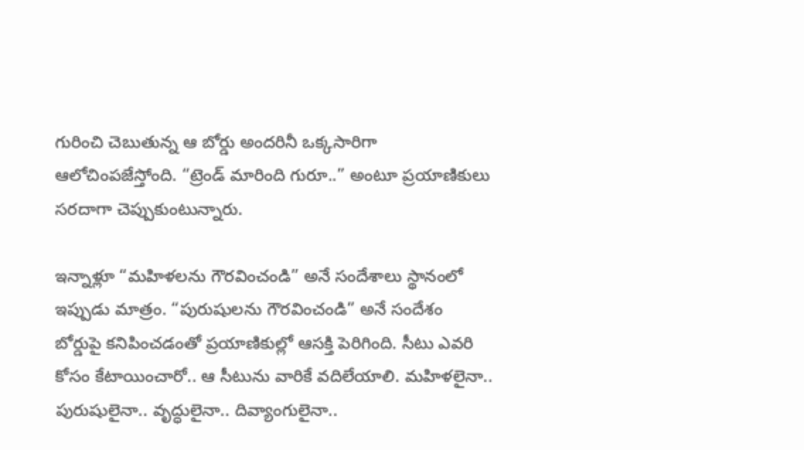గురించి చెబుతున్న ఆ బోర్డు అందరినీ ఒక్కసారిగా ఆలోచింపజేస్తోంది. “ట్రెండ్ మారింది గురూ..” అంటూ ప్రయాణికులు సరదాగా చెప్పుకుంటున్నారు.

ఇన్నాళ్లూ “మహిళలను గౌరవించండి” అనే సందేశాలు స్థానంలో ఇప్పుడు మాత్రం. “పురుషులను గౌరవించండి” అనే సందేశం బోర్డుపై కనిపించడంతో ప్రయాణికుల్లో ఆసక్తి పెరిగింది. సీటు ఎవరి కోసం కేటాయించారో.. ఆ సీటును వారికే వదిలేయాలి. మహిళలైనా.. పురుషులైనా.. వృద్ధులైనా.. దివ్యాంగులైనా..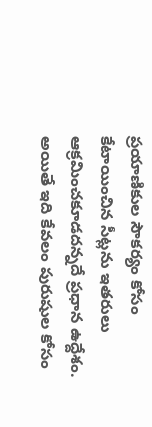ప్రయాణికుల సౌకర్యం కోసం కేటాయించిన సీట్లను ఇతరులు ఆక్రమించకూడదన్నదే ప్రధాన ఉద్దేశం. అయితే ఇది కేవలం పురుషుల కోసం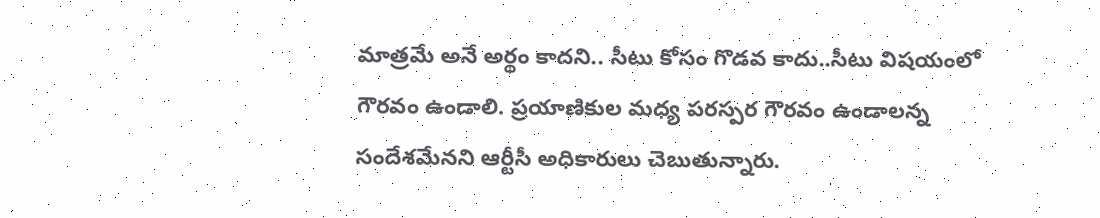మాత్రమే అనే అర్థం కాదని.. సీటు కోసం గొడవ కాదు..సీటు విషయంలో గౌరవం ఉండాలి. ప్రయాణికుల మధ్య పరస్పర గౌరవం ఉండాలన్న సందేశమేనని ఆర్టీసీ అధికారులు చెబుతున్నారు.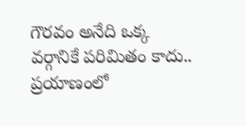గౌరవం అనేది ఒక్క వర్గానికే పరిమితం కాదు.. ప్రయాణంలో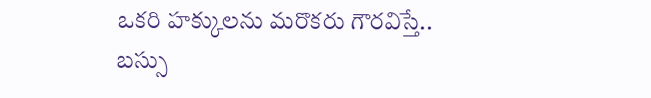ఒకరి హక్కులను మరొకరు గౌరవిస్తే.. బస్సు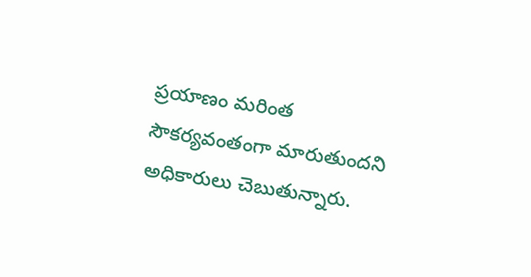ప్రయాణం మరింత సౌకర్యవంతంగా మారుతుందని అధికారులు చెబుతున్నారు.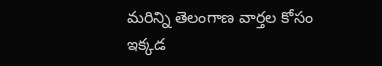మరిన్ని తెలంగాణ వార్తల కోసం ఇక్కడ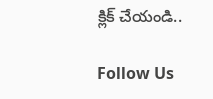క్లిక్ చేయండి..

Follow Us